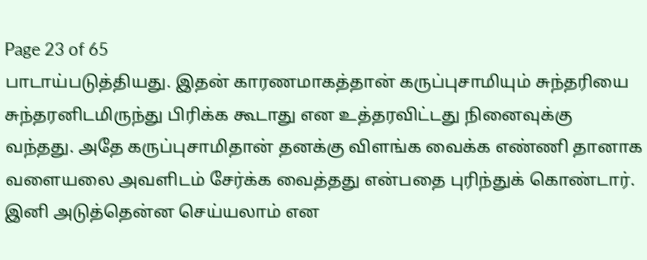Page 23 of 65
பாடாய்படுத்தியது. இதன் காரணமாகத்தான் கருப்புசாமியும் சுந்தரியை சுந்தரனிடமிருந்து பிரிக்க கூடாது என உத்தரவிட்டது நினைவுக்கு வந்தது. அதே கருப்புசாமிதான் தனக்கு விளங்க வைக்க எண்ணி தானாக வளையலை அவளிடம் சேர்க்க வைத்தது என்பதை புரிந்துக் கொண்டார். இனி அடுத்தென்ன செய்யலாம் என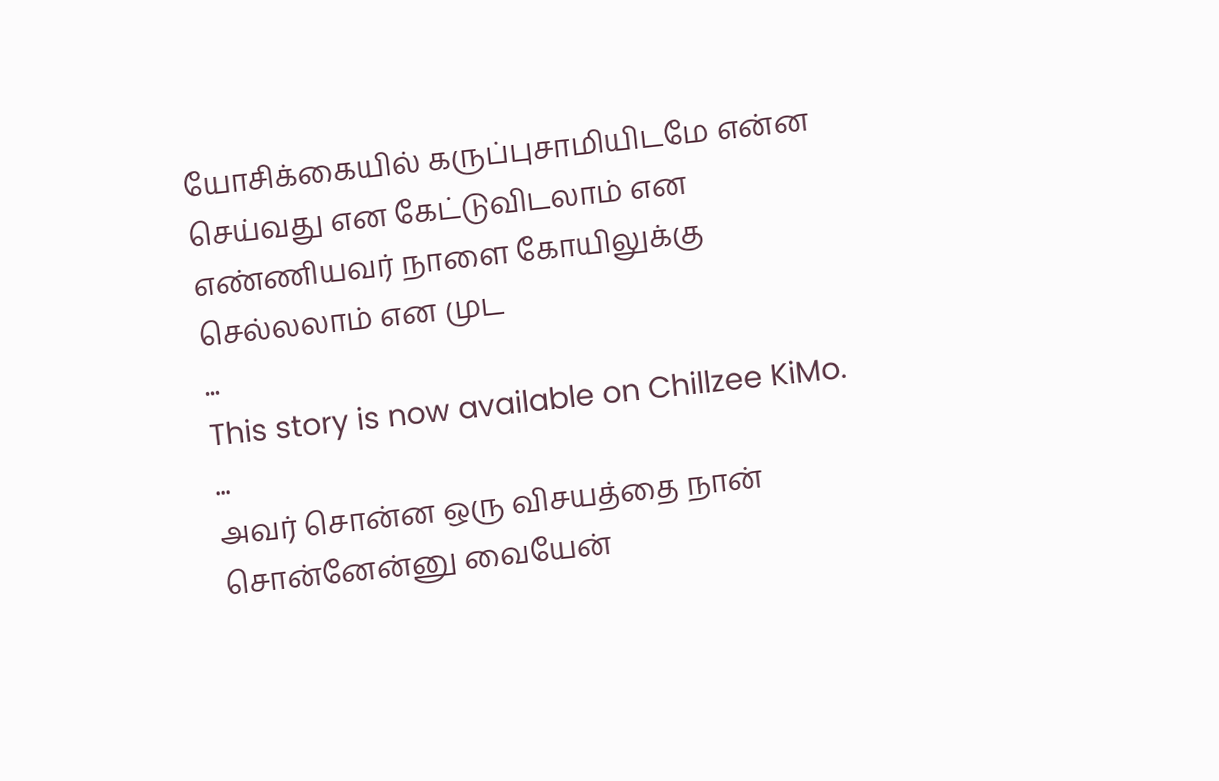யோசிக்கையில் கருப்புசாமியிடமே என்ன செய்வது என கேட்டுவிடலாம் என எண்ணியவர் நாளை கோயிலுக்கு செல்லலாம் என முட
...
This story is now available on Chillzee KiMo.
...
அவர் சொன்ன ஒரு விசயத்தை நான் சொன்னேன்னு வையேன்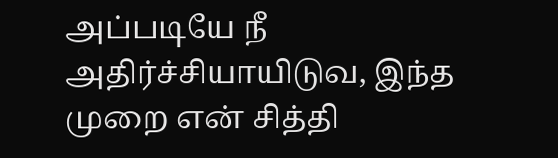அப்படியே நீ அதிர்ச்சியாயிடுவ, இந்த முறை என் சித்தி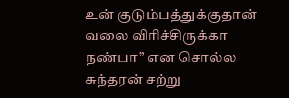உன் குடும்பத்துக்குதான் வலை விரிச்சிருக்கா நண்பா” என சொல்ல சுந்தரன் சற்று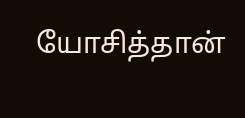யோசித்தான்